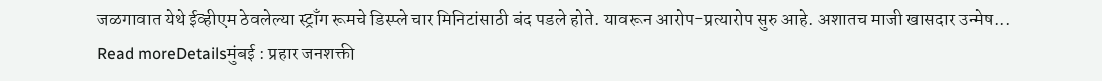जळगावात येथे ईव्हीएम ठेवलेल्या स्ट्राँग रूमचे डिस्प्ले चार मिनिटांसाठी बंद पडले होते. यावरून आरोप-प्रत्यारोप सुरु आहे. अशातच माजी खासदार उन्मेष...
Read moreDetailsमुंबई : प्रहार जनशक्ती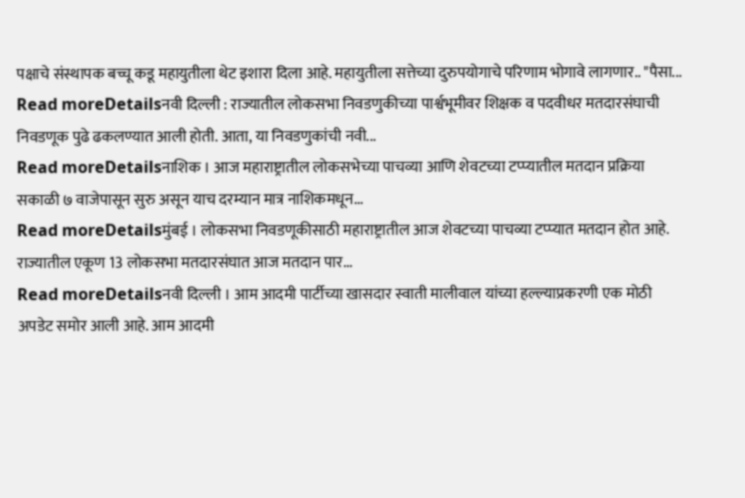पक्षाचे संस्थापक बच्चू कडू महायुतीला थेट इशारा दिला आहे. महायुतीला सत्तेच्या दुरुपयोगाचे परिणाम भोगावे लागणार.. "पैसा...
Read moreDetailsनवी दिल्ली : राज्यातील लोकसभा निवडणुकीच्या पार्श्वभूमीवर शिक्षक व पदवीधर मतदारसंघाची निवडणूक पुढे ढकलण्यात आली होती. आता, या निवडणुकांची नवी...
Read moreDetailsनाशिक । आज महाराष्ट्रातील लोकसभेच्या पाचव्या आणि शेवटच्या टप्प्यातील मतदान प्रक्रिया सकाळी ७ वाजेपासून सुरु असून याच दरम्यान मात्र नाशिकमधून...
Read moreDetailsमुंबई । लोकसभा निवडणूकीसाठी महाराष्ट्रातील आज शेवटच्या पाचव्या टप्प्यात मतदान होत आहे. राज्यातील एकूण 13 लोकसभा मतदारसंघात आज मतदान पार...
Read moreDetailsनवी दिल्ली । आम आदमी पार्टीच्या खासदार स्वाती मालीवाल यांच्या हल्ल्याप्रकरणी एक मोठी अपडेट समोर आली आहे. आम आदमी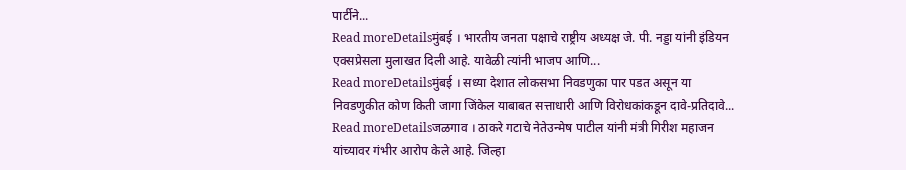पार्टीने...
Read moreDetailsमुंबई । भारतीय जनता पक्षाचे राष्ट्रीय अध्यक्ष जे. पी. नड्डा यांनी इंडियन एक्सप्रेसला मुलाखत दिली आहे. यावेळी त्यांनी भाजप आणि...
Read moreDetailsमुंबई । सध्या देशात लोकसभा निवडणुका पार पडत असून या निवडणुकीत कोण किती जागा जिंकेल याबाबत सत्ताधारी आणि विरोधकांकडून दावे-प्रतिदावे...
Read moreDetailsजळगाव । ठाकरे गटाचे नेतेउन्मेष पाटील यांनी मंत्री गिरीश महाजन यांच्यावर गंभीर आरोप केले आहे. जिल्हा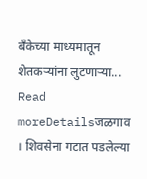बँकेच्या माध्यमातून शेतकऱ्यांना लुटणाऱ्या...
Read moreDetailsजळगाव । शिवसेना गटात पडलेल्या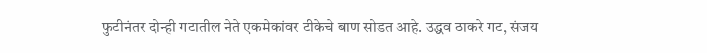फुटीनंतर दोन्ही गटातील नेते एकमेकांवर टीकेचे बाण सोडत आहे. उद्धव ठाकरे गट, संजय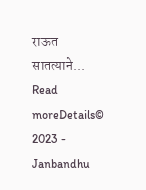राऊत सातत्याने...
Read moreDetails© 2023 - Janbandhu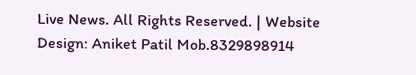Live News. All Rights Reserved. | Website Design: Aniket Patil Mob.8329898914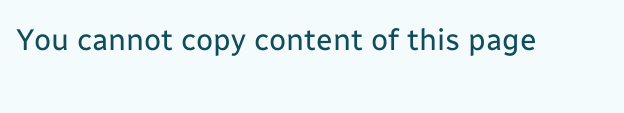You cannot copy content of this page